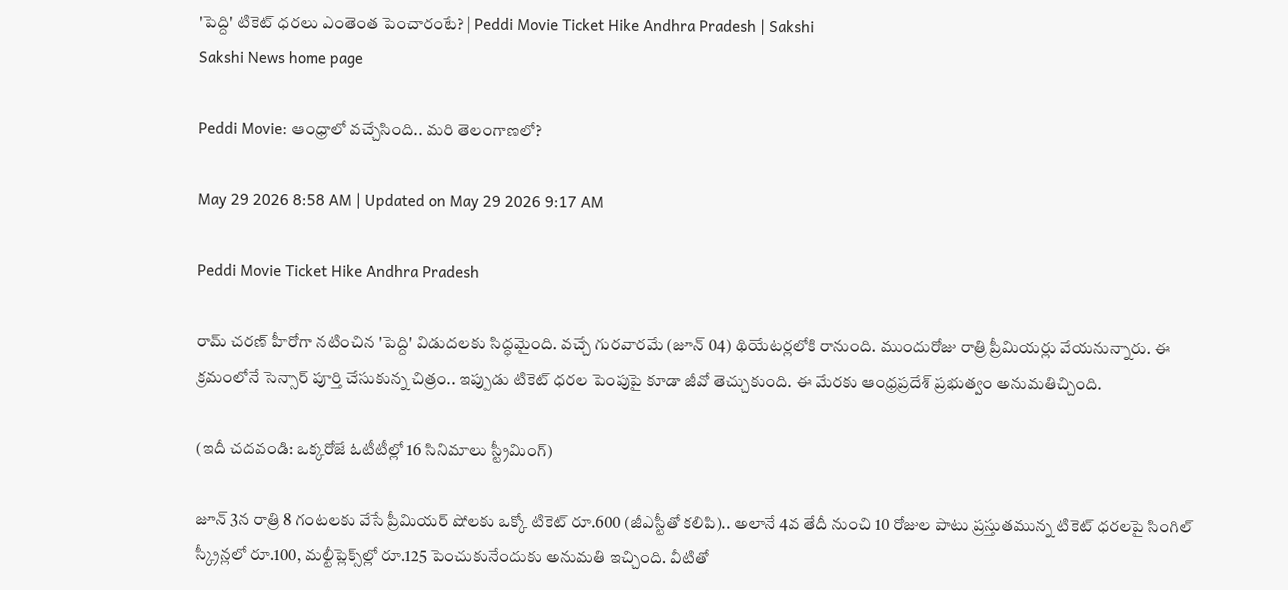'పెద్ది' టికెట్ ధరలు ఎంతెంత పెంచారంటే? | Peddi Movie Ticket Hike Andhra Pradesh | Sakshi
Sakshi News home page

Peddi Movie: ఆంధ్రాలో వచ్చేసింది.. మరి తెలంగాణలో?

May 29 2026 8:58 AM | Updated on May 29 2026 9:17 AM

Peddi Movie Ticket Hike Andhra Pradesh

రామ్ చరణ్ హీరోగా నటించిన 'పెద్ది' విడుదలకు సిద్ధమైంది. వచ్చే గురవారమే (జూన్ 04) థియేటర్లలోకి రానుంది. ముందురోజు రాత్రి ప్రీమియర్లు వేయనున్నారు. ఈ క్రమంలోనే సెన్సార్ పూర్తి చేసుకున్న చిత్రం.. ఇప్పుడు టికెట్ ధరల పెంపుపై కూడా జీవో తెచ్చుకుంది. ఈ మేరకు ఆంధ్రప్రదేశ్ ప్రభుత్వం అనుమతిచ్చింది.

(ఇదీ చదవండి: ఒక్కరోజే ఓటీటీల్లో 16 సినిమాలు స్ట్రీమింగ్)

జూన్ 3న రాత్రి 8 గంటలకు వేసే ప్రీమియర్ షోలకు ఒక్కో టికెట్ రూ.600 (జీఎస్టీతో కలిపి).. అలానే 4వ తేదీ నుంచి 10 రోజుల పాటు ప్రస్తుతమున్న టికెట్ ధరలపై సింగిల్ స్క్రీన్లలో రూ.100, మల్టీప్లెక్స్‌ల్లో రూ.125 పెంచుకునేందుకు అనుమతి ఇచ్చింది. వీటితో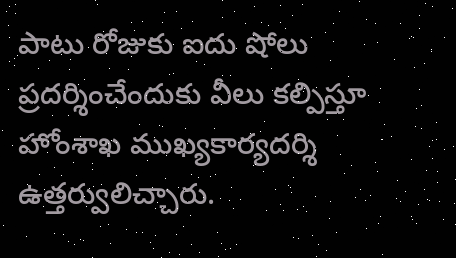పాటు రోజుకు ఐదు షోలు ప్రదర్శించేందుకు వీలు కల్పిస్తూ హోంశాఖ ముఖ్యకార్యదర్శి ఉత్తర్వులిచ్చారు.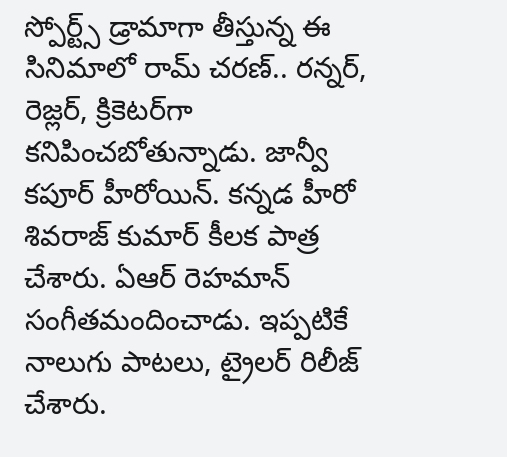స్పోర్ట్స్ డ్రామాగా తీస్తున్న ఈ సినిమాలో రామ్ చరణ్.. రన్నర్, రెజ్లర్, క్రికెటర్‌గా కనిపించబోతున్నాడు. జాన్వీ కపూర్ హీరోయిన్. కన్నడ హీరో శివరాజ్ కుమార్ కీలక పాత్ర చేశారు. ఏఆర్ రెహమాన్ సంగీతమందించాడు. ఇప్పటికే నాలుగు పాటలు, ట్రైలర్ రిలీజ్ చేశారు.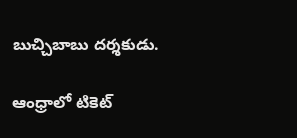బుచ్చిబాబు దర్శకుడు.

ఆంధ్రాలో టికెట్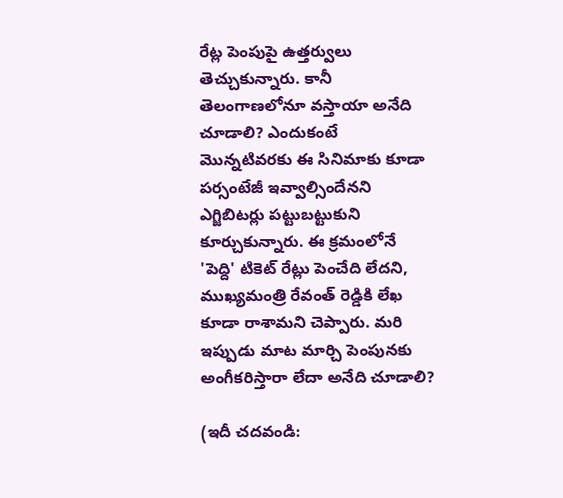రేట్ల పెంపుపై ఉత్తర్వులు తెచ్చుకున్నారు. కానీ తెలంగాణలోనూ వస్తాయా అనేది చూడాలి? ఎందుకంటే మొన్నటివరకు ఈ సినిమాకు కూడా పర్సంటేజీ ఇవ్వాల్సిందేనని ఎగ్జిబిటర్లు పట్టుబట్టుకుని కూర్చుకున్నారు. ఈ క్రమంలోనే 'పెద్ది' టికెట్ రేట్లు పెంచేది లేదని, ముఖ్యమంత్రి రేవంత్ రెడ్డికి లేఖ కూడా రాశామని చెప్పారు. మరి ఇప్పుడు మాట మార్చి పెంపునకు అంగీకరిస్తారా లేదా అనేది చూడాలి?

(ఇదీ చదవండి: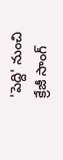'పెద్ది' నుంచి క్రేజీ సాంగ్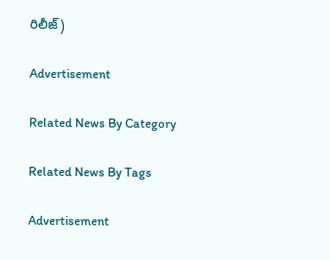రిలీజ్)

Advertisement

Related News By Category

Related News By Tags

Advertisement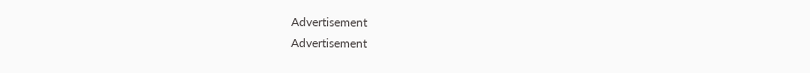Advertisement
Advertisement